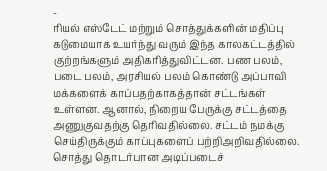-
ரியல் எஸ்டேட் மற்றும் சொத்துக்களின் மதிப்பு கடுமையாக உயர்ந்து வரும் இந்த காலகட்டத்தில் குற்றங்களும் அதிகரித்துவிட்டன. பண பலம், படை பலம், அரசியல் பலம் கொண்டு அப்பாவி மக்களைக் காப்பதற்காகத்தான் சட்டங்கள் உள்ளன. ஆனால், நிறைய பேருக்கு சட்டத்தை அணுகுவதற்கு தெரிவதில்லை. சட்டம் நமக்கு செய்திருக்கும் காப்புகளைப் பற்றிஅறிவதில்லை. சொத்து தொடர்பான அடிப்படைச்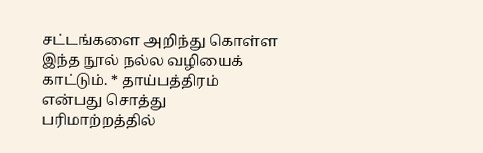சட்டங்களை அறிந்து கொள்ள இந்த நூல் நல்ல வழியைக் காட்டும். * தாய்பத்திரம் என்பது சொத்து பரிமாற்றத்தில்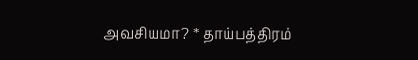அவசியமா? * தாய்பத்திரம்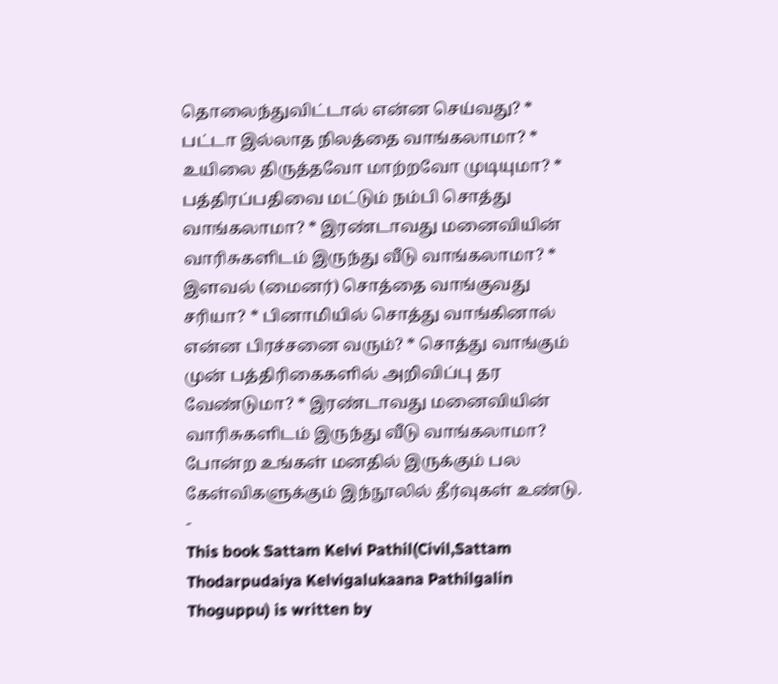தொலைந்துவிட்டால் என்ன செய்வது? * பட்டா இல்லாத நிலத்தை வாங்கலாமா? * உயிலை திருத்தவோ மாற்றவோ முடியுமா? * பத்திரப்பதிவை மட்டும் நம்பி சொத்து வாங்கலாமா? * இரண்டாவது மனைவியின் வாரிசுகளிடம் இருந்து வீடு வாங்கலாமா? * இளவல் (மைனர்) சொத்தை வாங்குவது சரியா? * பினாமியில் சொத்து வாங்கினால் என்ன பிரச்சனை வரும்? * சொத்து வாங்கும் முன் பத்திரிகைகளில் அறிவிப்பு தர வேண்டுமா? * இரண்டாவது மனைவியின் வாரிசுகளிடம் இருந்து வீடு வாங்கலாமா? போன்ற உங்கள் மனதில் இருக்கும் பல கேள்விகளுக்கும் இந்நூலில் தீர்வுகள் உண்டு.
-
This book Sattam Kelvi Pathil(Civil,Sattam Thodarpudaiya Kelvigalukaana Pathilgalin Thoguppu) is written by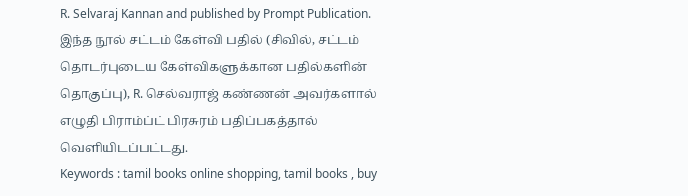R. Selvaraj Kannan and published by Prompt Publication.
இந்த நூல் சட்டம் கேள்வி பதில் (சிவில், சட்டம் தொடர்புடைய கேள்விகளுக்கான பதில்களின் தொகுப்பு), R. செல்வராஜ் கண்ணன் அவர்களால் எழுதி பிராம்ப்ட் பிரசுரம் பதிப்பகத்தால் வெளியிடப்பட்டது.
Keywords : tamil books online shopping, tamil books , buy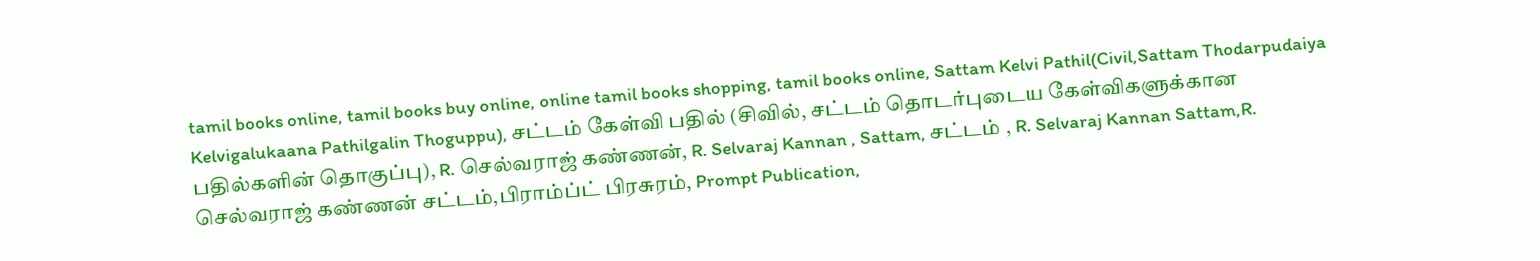tamil books online, tamil books buy online, online tamil books shopping, tamil books online, Sattam Kelvi Pathil(Civil,Sattam Thodarpudaiya Kelvigalukaana Pathilgalin Thoguppu), சட்டம் கேள்வி பதில் (சிவில், சட்டம் தொடர்புடைய கேள்விகளுக்கான பதில்களின் தொகுப்பு), R. செல்வராஜ் கண்ணன், R. Selvaraj Kannan , Sattam, சட்டம் , R. Selvaraj Kannan Sattam,R. செல்வராஜ் கண்ணன் சட்டம்,பிராம்ப்ட் பிரசுரம், Prompt Publication,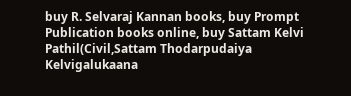buy R. Selvaraj Kannan books, buy Prompt Publication books online, buy Sattam Kelvi Pathil(Civil,Sattam Thodarpudaiya Kelvigalukaana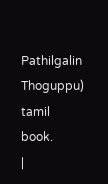Pathilgalin Thoguppu) tamil book.
|